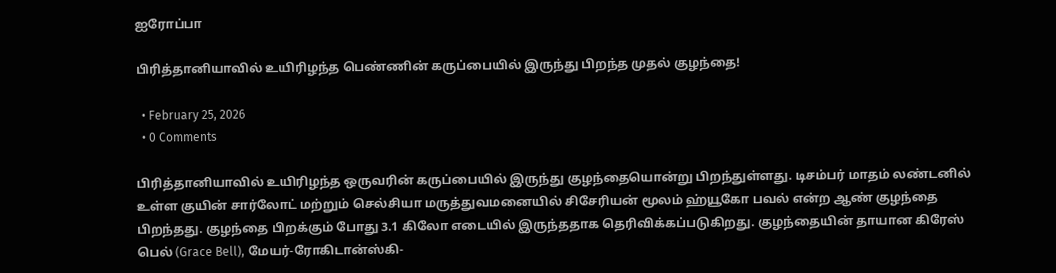ஐரோப்பா

பிரித்தானியாவில் உயிரிழந்த பெண்ணின் கருப்பையில் இருந்து பிறந்த முதல் குழந்தை!

  • February 25, 2026
  • 0 Comments

பிரித்தானியாவில் உயிரிழந்த ஒருவரின் கருப்பையில் இருந்து குழந்தையொன்று பிறந்துள்ளது. டிசம்பர் மாதம் லண்டனில் உள்ள குயின் சார்லோட் மற்றும் செல்சியா மருத்துவமனையில் சிசேரியன் மூலம் ஹ்யூகோ பவல் என்ற ஆண் குழந்தை பிறந்தது. குழந்தை பிறக்கும் போது 3.1 கிலோ எடையில் இருந்ததாக தெரிவிக்கப்படுகிறது. குழந்தையின் தாயான கிரேஸ் பெல் (Grace Bell), மேயர்-ரோகிடான்ஸ்கி-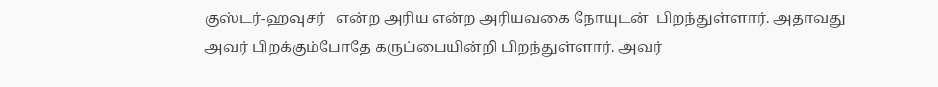குஸ்டர்-ஹவுசர்   என்ற அரிய என்ற அரியவகை நோயுடன்  பிறந்துள்ளார். அதாவது அவர் பிறக்கும்போதே கருப்பையின்றி பிறந்துள்ளார். அவர்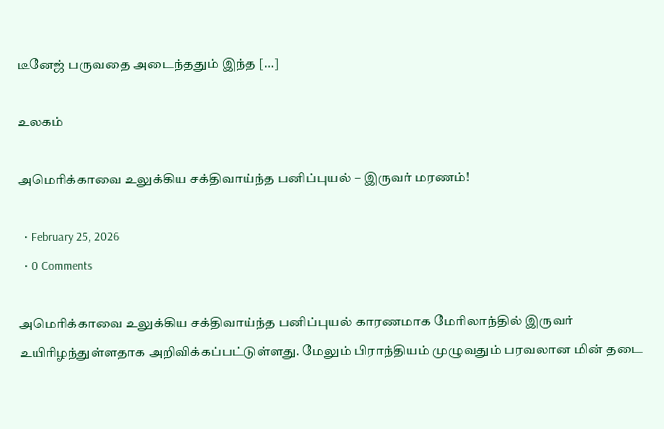டீனேஜ் பருவதை அடைந்ததும் இந்த […]

உலகம்

அமெரிக்காவை உலுக்கிய சக்திவாய்ந்த பனிப்புயல் – இருவர் மரணம்!

  • February 25, 2026
  • 0 Comments

அமெரிக்காவை உலுக்கிய சக்திவாய்ந்த பனிப்புயல் காரணமாக மேரிலாந்தில் இருவர் உயிரிழந்துள்ளதாக அறிவிக்கப்பட்டுள்ளது. மேலும் பிராந்தியம் முழுவதும் பரவலான மின் தடை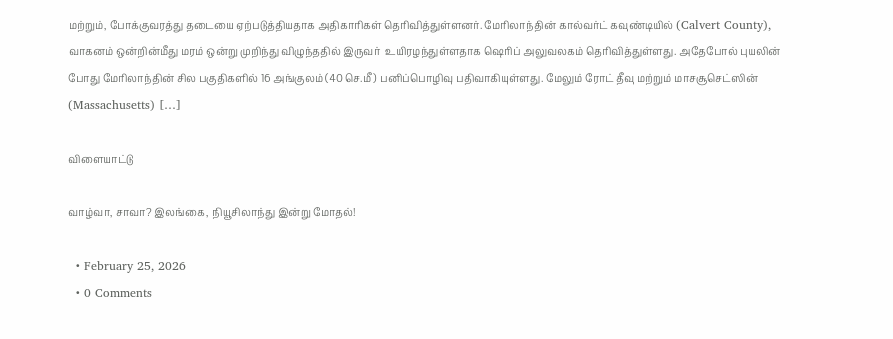மற்றும், போக்குவரத்து தடையை ஏற்படுத்தியதாக அதிகாரிகள் தெரிவித்துள்ளனர். மேரிலாந்தின் கால்வர்ட் கவுண்டியில் (Calvert County), வாகனம் ஒன்றின்மீது மரம் ஒன்று முறிந்து விழுந்ததில் இருவர்  உயிரழந்துள்ளதாக ஷெரிப் அலுவலகம் தெரிவித்துள்ளது. அதேபோல் புயலின் போது மேரிலாந்தின் சில பகுதிகளில் 16 அங்குலம் (40 செ.மீ) பனிப்பொழிவு பதிவாகியுள்ளது. மேலும் ரோட் தீவு மற்றும் மாசசூசெட்ஸின் (Massachusetts) […]

விளையாட்டு

வாழ்வா, சாவா? இலங்கை, நியூசிலாந்து இன்று மோதல்!

  • February 25, 2026
  • 0 Comments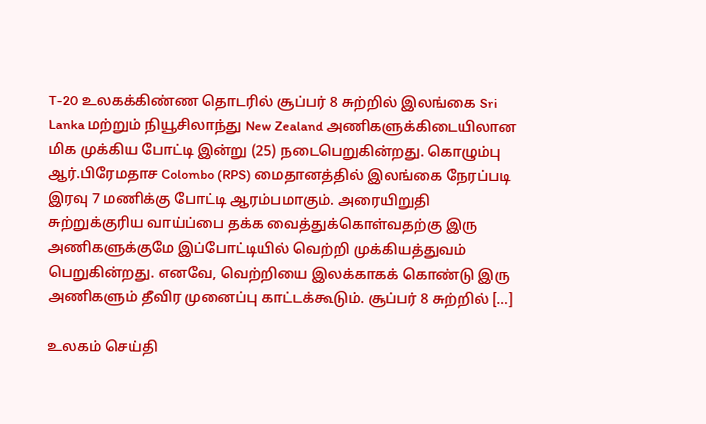T-20 உலகக்கிண்ண தொடரில் சூப்பர் 8 சுற்றில் இலங்கை Sri Lanka மற்றும் நியூசிலாந்து New Zealand அணிகளுக்கிடையிலான மிக முக்கிய போட்டி இன்று (25) நடைபெறுகின்றது. கொழும்பு ஆர்.பிரேமதாச Colombo (RPS) மைதானத்தில் இலங்கை நேரப்படி இரவு 7 மணிக்கு போட்டி ஆரம்பமாகும். அரையிறுதி சுற்றுக்குரிய வாய்ப்பை தக்க வைத்துக்கொள்வதற்கு இரு அணிகளுக்குமே இப்போட்டியில் வெற்றி முக்கியத்துவம் பெறுகின்றது. எனவே, வெற்றியை இலக்காகக் கொண்டு இரு அணிகளும் தீவிர முனைப்பு காட்டக்கூடும். சூப்பர் 8 சுற்றில் […]

உலகம் செய்தி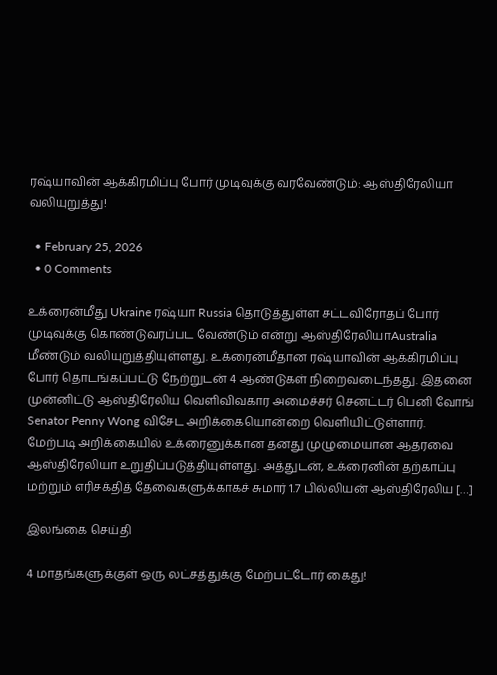ரஷ்யாவின் ஆக்கிரமிப்பு போர் முடிவுக்கு வரவேண்டும்: ஆஸ்திரேலியா வலியுறுத்து!

  • February 25, 2026
  • 0 Comments

உக்ரைன்மீது Ukraine ரஷ்யா Russia தொடுத்துள்ள சட்டவிரோதப் போர் முடிவுக்கு கொண்டுவரப்பட வேண்டும் என்று ஆஸ்திரேலியாAustralia மீண்டும் வலியுறுத்தியுள்ளது. உக்ரைன்மீதான ரஷ்யாவின் ஆக்கிரமிப்பு போர் தொடங்கப்பட்டு நேற்றுடன் 4 ஆண்டுகள் நிறைவடைந்தது. இதனை முன்னிட்டு ஆஸ்திரேலிய வெளிவிவகார அமைச்சர் செனட்டர் பெனி வோங் Senator Penny Wong விசேட அறிக்கையொன்றை வெளியிட்டுள்ளார். மேற்படி அறிக்கையில் உக்ரைனுக்கான தனது முழுமையான ஆதரவை ஆஸ்திரேலியா உறுதிப்படுத்தியுள்ளது. அத்துடன், உக்ரைனின் தற்காப்பு மற்றும் எரிசக்தித் தேவைகளுக்காகச் சுமார் 1.7 பில்லியன் ஆஸ்திரேலிய […]

இலங்கை செய்தி

4 மாதங்களுக்குள் ஒரு லட்சத்துக்கு மேற்பட்டோர் கைது!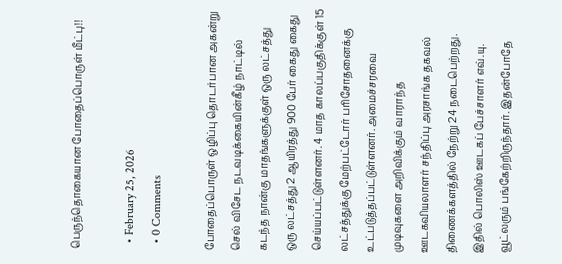பெருந்தொகையான போதைப்பொருள் மீட்பு!!

  • February 25, 2026
  • 0 Comments

போதைப்பொருள் ஒழிப்பு தொடர்பான அகன்று செல் விசேட நடவடிக்கையின்கீழ் நாட்டில் கடந்த நான்கு மாதங்களுக்குள் ஒரு லட்சத்து ஒரு லட்சத்து 2 ஆயிரத்து 900 பேர் கைது கைது செய்யப்பட்டுள்ளனர். 4 மாத காலப்பகுதிக்குள் 15 லட்சத்துக்கு மேற்பட்டோர் பரிசோதனைக்கு உட்படுத்தப்பட்டுள்ளனர். அமைச்சரவை முடிவுகளை அறிவிக்கும் வாராந்த ஊடகவியலாளர் சந்திப்பு அரசாங்க தகவல் திணைக்களத்தில் நேற்று 24 நடைபெற்றது. இதில் பொலிஸ் ஊடகப் பேச்சாளர் எவ்.யு. வூட்லரும் பங்கேற்றிருந்தார். இதன்போதே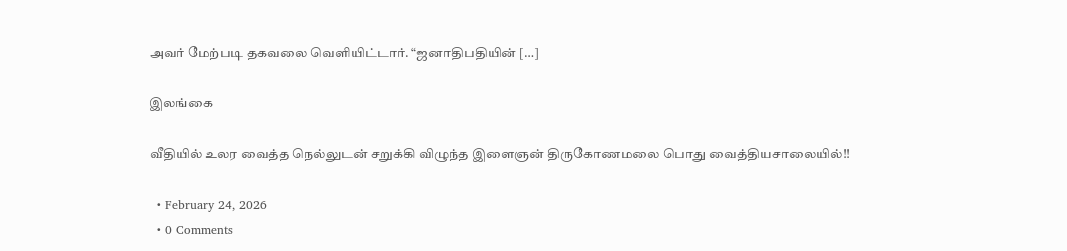அவர் மேற்படி தகவலை வெளியிட்டார். “ஜனாதிபதியின் […]

இலங்கை

வீதியில் உலர வைத்த நெல்லுடன் சறுக்கி விழுந்த இளைஞன் திருகோணமலை பொது வைத்தியசாலையில்!!

  • February 24, 2026
  • 0 Comments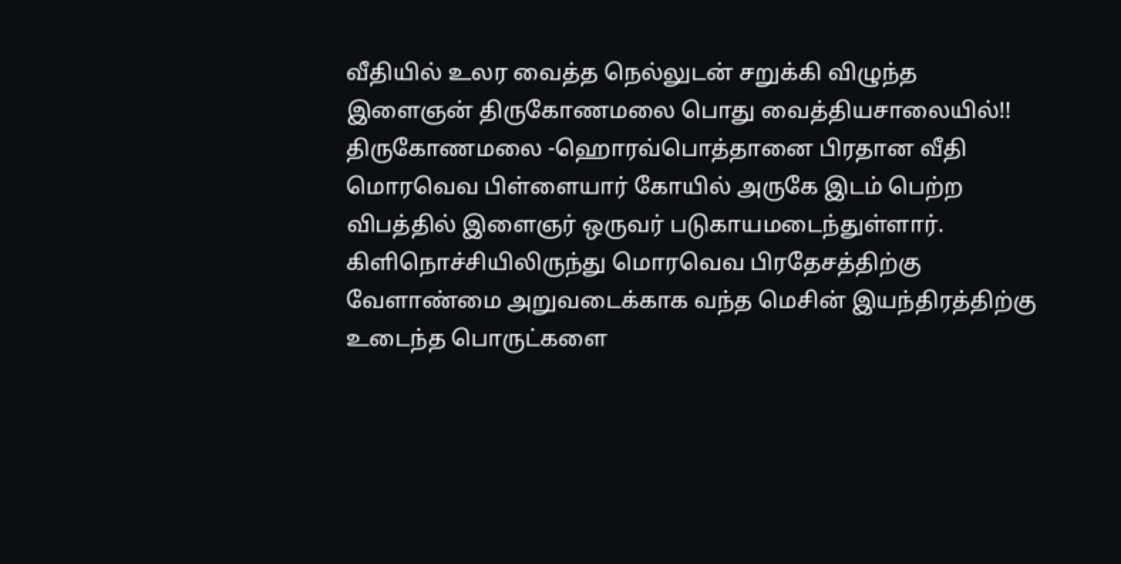வீதியில் உலர வைத்த நெல்லுடன் சறுக்கி விழுந்த இளைஞன் திருகோணமலை பொது வைத்தியசாலையில்!! திருகோணமலை -ஹொரவ்பொத்தானை பிரதான வீதி மொரவெவ பிள்ளையார் கோயில் அருகே இடம் பெற்ற விபத்தில் இளைஞர் ஒருவர் படுகாயமடைந்துள்ளார். கிளிநொச்சியிலிருந்து மொரவெவ பிரதேசத்திற்கு வேளாண்மை அறுவடைக்காக வந்த மெசின் இயந்திரத்திற்கு உடைந்த பொருட்களை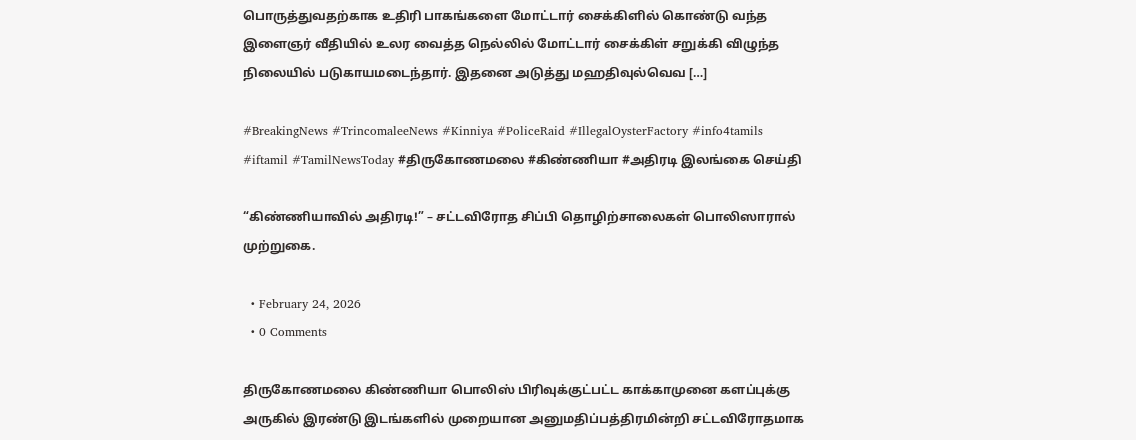பொருத்துவதற்காக உதிரி பாகங்களை மோட்டார் சைக்கிளில் கொண்டு வந்த இளைஞர் வீதியில் உலர வைத்த நெல்லில் மோட்டார் சைக்கிள் சறுக்கி விழுந்த நிலையில் படுகாயமடைந்தார். இதனை அடுத்து மஹதிவுல்வெவ […]

#BreakingNews #TrincomaleeNews #Kinniya #PoliceRaid #IllegalOysterFactory #info4tamils #iftamil #TamilNewsToday #திருகோணமலை #கிண்ணியா #அதிரடி இலங்கை செய்தி

“கிண்ணியாவில் அதிரடி!” – சட்டவிரோத சிப்பி தொழிற்சாலைகள் பொலிஸாரால் முற்றுகை.

  • February 24, 2026
  • 0 Comments

திருகோணமலை கிண்ணியா பொலிஸ் பிரிவுக்குட்பட்ட காக்காமுனை களப்புக்கு அருகில் இரண்டு இடங்களில் முறையான அனுமதிப்பத்திரமின்றி சட்டவிரோதமாக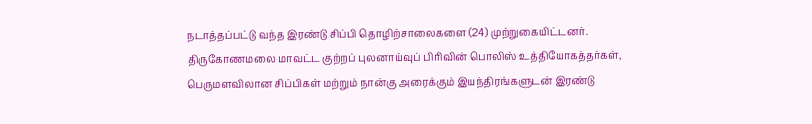நடாத்தப்பட்டு வந்த இரண்டு சிப்பி தொழிற்சாலைகளை (24) முற்றுகையிட்டனர். திருகோணமலை மாவட்ட குற்றப் புலனாய்வுப் பிரிவின் பொலிஸ் உத்தியோகத்தர்கள், பெருமளவிலான சிப்பிகள் மற்றும் நான்கு அரைக்கும் இயந்திரங்களுடன் இரண்டு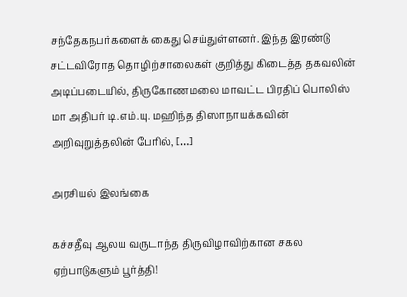சந்தேகநபர்களைக் கைது செய்துள்ளனர். இந்த இரண்டு சட்டவிரோத தொழிற்சாலைகள் குறித்து கிடைத்த தகவலின் அடிப்படையில், திருகோணமலை மாவட்ட பிரதிப் பொலிஸ் மா அதிபர் டி.எம்.யு. மஹிந்த திஸாநாயக்கவின் அறிவுறுத்தலின் பேரில், […]

அரசியல் இலங்கை

கச்சதீவு ஆலய வருடாந்த திருவிழாவிற்கான சகல ஏற்பாடுகளும் பூர்த்தி!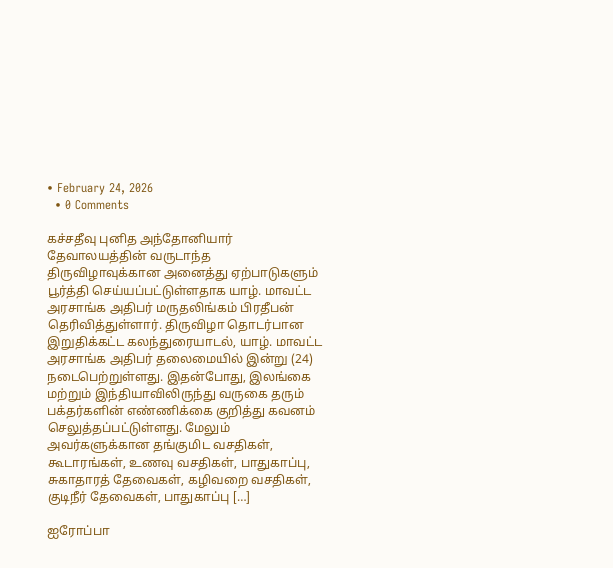• February 24, 2026
  • 0 Comments

கச்சதீவு புனித அந்தோனியார் தேவாலயத்தின் வருடாந்த திருவிழாவுக்கான அனைத்து ஏற்பாடுகளும் பூர்த்தி செய்யப்பட்டுள்ளதாக யாழ். மாவட்ட அரசாங்க அதிபர் மருதலிங்கம் பிரதீபன் தெரிவித்துள்ளார். திருவிழா தொடர்பான இறுதிக்கட்ட கலந்துரையாடல், யாழ். மாவட்ட அரசாங்க அதிபர் தலைமையில் இன்று (24) நடைபெற்றுள்ளது. இதன்போது, இலங்கை மற்றும் இந்தியாவிலிருந்து வருகை தரும்  பக்தர்களின் எண்ணிக்கை குறித்து கவனம் செலுத்தப்பட்டுள்ளது. மேலும் அவர்களுக்கான தங்குமிட வசதிகள், கூடாரங்கள், உணவு வசதிகள், பாதுகாப்பு, சுகாதாரத் தேவைகள், கழிவறை வசதிகள், குடிநீர் தேவைகள், பாதுகாப்பு […]

ஐரோப்பா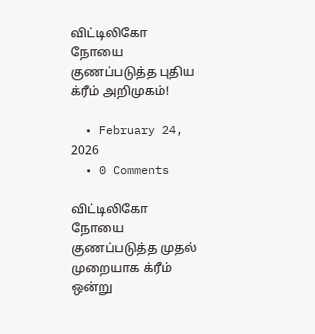விட்டிலிகோ நோயை குணப்படுத்த புதிய க்ரீம் அறிமுகம்!

  • February 24, 2026
  • 0 Comments

விட்டிலிகோ நோயை குணப்படுத்த முதல் முறையாக க்ரீம் ஒன்று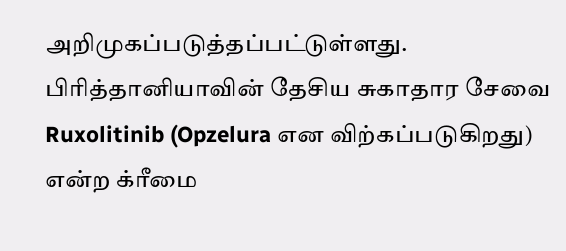அறிமுகப்படுத்தப்பட்டுள்ளது. பிரித்தானியாவின் தேசிய சுகாதார சேவை Ruxolitinib (Opzelura என விற்கப்படுகிறது) என்ற க்ரீமை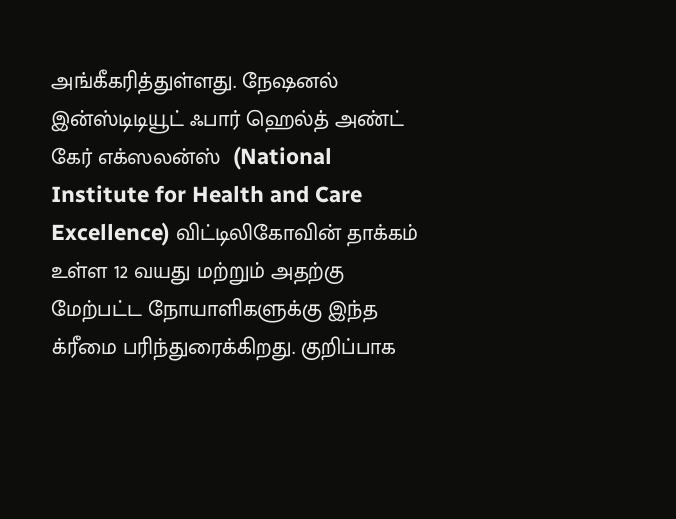அங்கீகரித்துள்ளது. நேஷனல் இன்ஸ்டிடியூட் ஃபார் ஹெல்த் அண்ட் கேர் எக்ஸலன்ஸ்  (National Institute for Health and Care Excellence) விட்டிலிகோவின் தாக்கம் உள்ள 12 வயது மற்றும் அதற்கு மேற்பட்ட நோயாளிகளுக்கு இந்த க்ரீமை பரிந்துரைக்கிறது. குறிப்பாக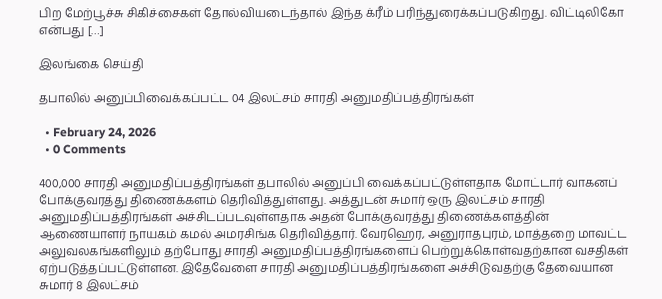பிற மேற்பூச்சு சிகிச்சைகள் தோல்வியடைந்தால் இந்த க்ரீம் பரிந்துரைக்கப்படுகிறது. விட்டிலிகோ என்பது […]

இலங்கை செய்தி

தபாலில் அனுப்பிவைக்கப்பட்ட 04 இலட்சம் சாரதி அனுமதிப்பத்திரங்கள்

  • February 24, 2026
  • 0 Comments

400,000 சாரதி அனுமதிப்பத்திரங்கள் தபாலில் அனுப்பி வைக்கப்பட்டுள்ளதாக மோட்டார் வாகனப் போக்குவரத்து திணைக்களம் தெரிவித்துள்ளது. அத்துடன் சுமார் ஒரு இலட்சம் சாரதி அனுமதிப்பத்திரங்கள் அச்சிடப்படவுள்ளதாக அதன் போக்குவரத்து திணைக்களத்தின் ஆணையாளர் நாயகம் கமல் அமரசிங்க தெரிவித்தார். வேரஹெர, அனுராதபுரம், மாத்தறை மாவட்ட அலுவலகங்களிலும் தற்போது சாரதி அனுமதிப்பத்திரங்களைப் பெற்றுக்கொள்வதற்கான வசதிகள் ஏற்படுத்தப்பட்டுள்ளன. இதேவேளை சாரதி அனுமதிப்பத்திரங்களை அச்சிடுவதற்கு தேவையான சுமார் 8 இலட்சம்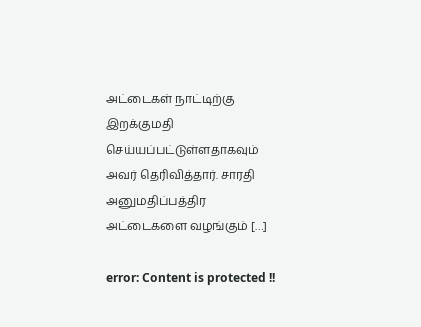அட்டைகள் நாட்டிற்கு இறக்குமதி செய்யப்பட்டுள்ளதாகவும் அவர் தெரிவித்தார். சாரதி அனுமதிப்பத்திர அட்டைகளை வழங்கும் […]

error: Content is protected !!